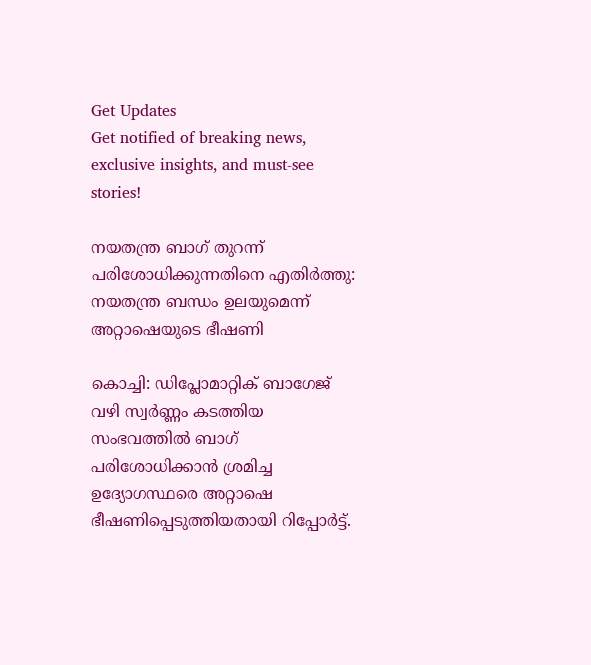Get Updates
Get notified of breaking news, exclusive insights, and must-see stories!

നയതന്ത്ര ബാഗ് തുറന്ന് പരിശോധിക്കുന്നതിനെ എതിർത്തു: നയതന്ത്ര ബന്ധം ഉലയുമെന്ന് അറ്റാഷെയുടെ ഭീഷണി

കൊച്ചി: ഡിപ്ലോമാറ്റിക് ബാഗേജ് വഴി സ്വർണ്ണം കടത്തിയ സംഭവത്തിൽ ബാഗ് പരിശോധിക്കാൻ ശ്രമിച്ച ഉദ്യോഗസ്ഥരെ അറ്റാഷെ ഭീഷണിപ്പെടുത്തിയതായി റിപ്പോർട്ട്.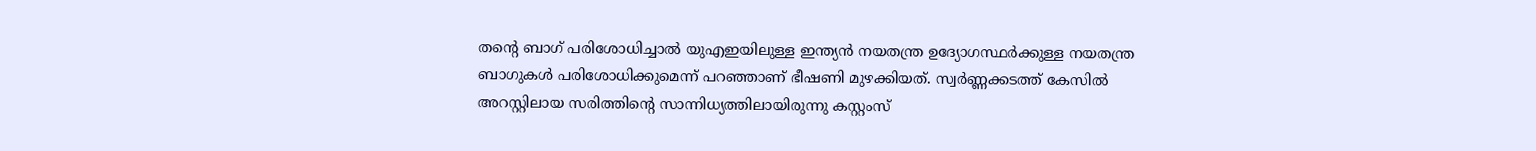തന്റെ ബാഗ് പരിശോധിച്ചാൽ യുഎഇയിലുള്ള ഇന്ത്യൻ നയതന്ത്ര ഉദ്യോഗസ്ഥർക്കുള്ള നയതന്ത്ര ബാഗുകൾ പരിശോധിക്കുമെന്ന് പറഞ്ഞാണ് ഭീഷണി മുഴക്കിയത്. സ്വർണ്ണക്കടത്ത് കേസിൽ അറസ്റ്റിലായ സരിത്തിന്റെ സാന്നിധ്യത്തിലായിരുന്നു കസ്റ്റംസ്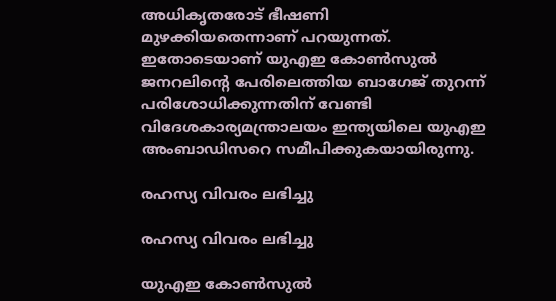അധികൃതരോട് ഭീഷണി മുഴക്കിയതെന്നാണ് പറയുന്നത്. ഇതോടെയാണ് യുഎഇ കോൺസുൽ ജനറലിന്റെ പേരിലെത്തിയ ബാഗേജ് തുറന്ന് പരിശോധിക്കുന്നതിന് വേണ്ടി വിദേശകാര്യമന്ത്രാലയം ഇന്ത്യയിലെ യുഎഇ അംബാഡിസറെ സമീപിക്കുകയായിരുന്നു.

രഹസ്യ വിവരം ലഭിച്ചു

രഹസ്യ വിവരം ലഭിച്ചു

യുഎഇ കോൺസുൽ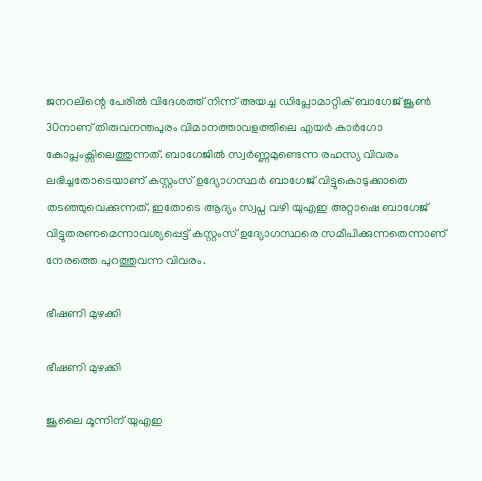ജനറലിന്റെ പേരിൽ വിദേശത്ത് നിന്ന് അയച്ച ഡിപ്ലോമാറ്റിക് ബാഗേജ് ജൂൺ 30നാണ് തിരുവനന്തപുരം വിമാനത്താവളത്തിലെ എയർ കാർഗോ കോപ്ലംക്സിലെത്തുന്നത്. ബാഗേജിൽ സ്വർണ്ണമുണ്ടെന്ന രഹസ്യ വിവരം ലഭിച്ചതോടെയാണ് കസ്റ്റംസ് ഉദ്യോഗസ്ഥർ ബാഗേജ് വിട്ടുകൊടുക്കാതെ തടഞ്ഞുവെക്കുന്നത്. ഇതോടെ ആദ്യം സ്വപ്ന വഴി യുഎഇ അറ്റാഷെ ബാഗേജ് വിട്ടുതരണമെന്നാവശ്യപ്പെട്ട് കസ്റ്റംസ് ഉദ്യോഗസ്ഥരെ സമീപിക്കുന്നതെന്നാണ് നേരത്തെ പുറത്തുവന്ന വിവരം.

ഭീഷണി മുഴക്കി

ഭീഷണി മുഴക്കി

ജൂലൈ മൂന്നിന് യുഎഇ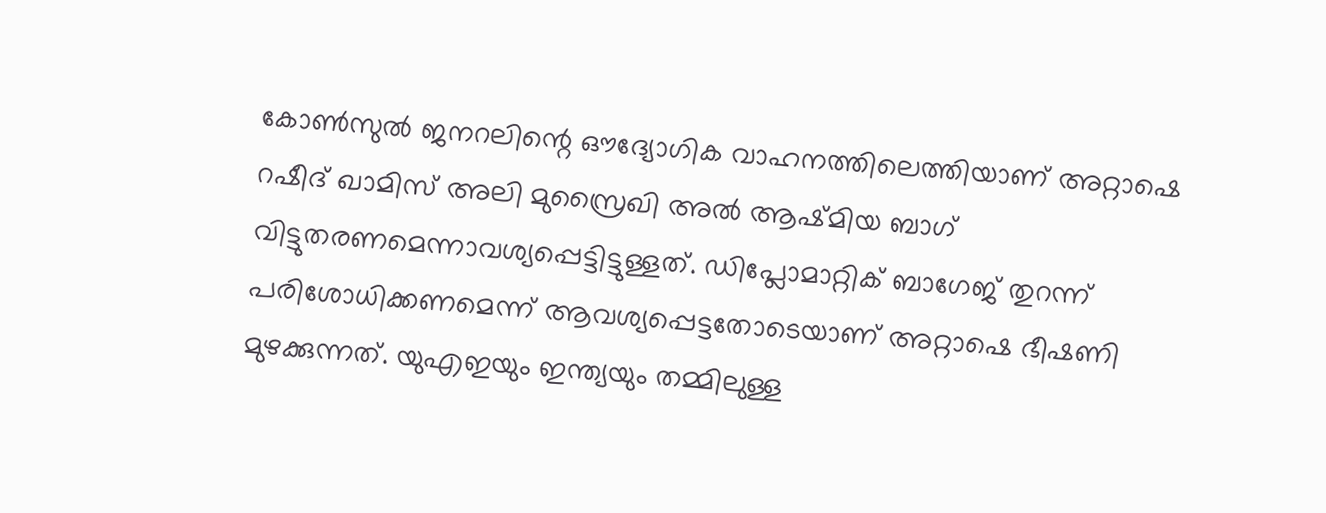കോൺസുൽ ജനറലിന്റെ ഔദ്യോഗിക വാഹനത്തിലെത്തിയാണ് അറ്റാഷെ റഷീദ് ഖാമിസ് അലി മുസ്രൈഖി അൽ ആഷ്മിയ ബാഗ് വിട്ടുതരണമെന്നാവശ്യപ്പെട്ടിട്ടുള്ളത്. ഡിപ്ലോമാറ്റിക് ബാഗേജ് തുറന്ന് പരിശോധിക്കണമെന്ന് ആവശ്യപ്പെട്ടതോടെയാണ് അറ്റാഷെ ഭീഷണി മുഴക്കുന്നത്. യുഎഇയും ഇന്ത്യയും തമ്മിലുള്ള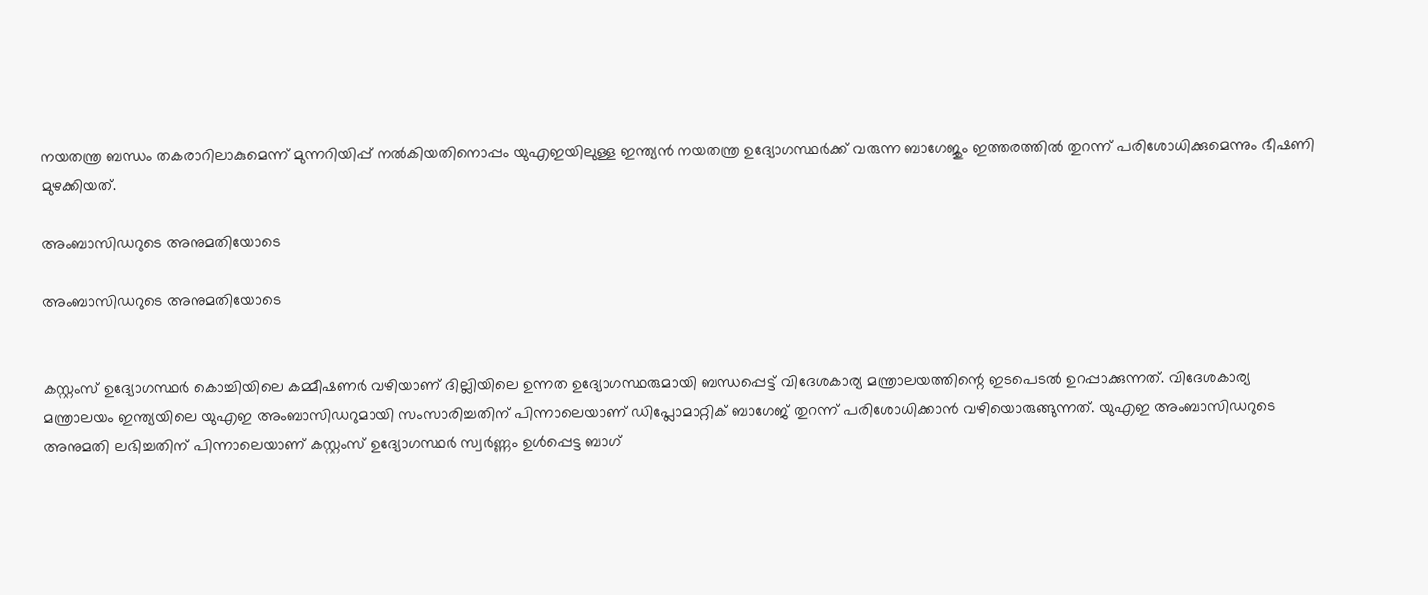നയതന്ത്ര ബന്ധം തകരാറിലാകുമെന്ന് മുന്നറിയിപ്പ് നൽകിയതിനൊപ്പം യുഎഇയിലുള്ള ഇന്ത്യൻ നയതന്ത്ര ഉദ്യോഗസ്ഥർക്ക് വരുന്ന ബാഗേജും ഇത്തരത്തിൽ തുറന്ന് പരിശോധിക്കുമെന്നും ഭീഷണി മുഴക്കിയത്.

അംബാസിഡറുടെ അനുമതിയോടെ

അംബാസിഡറുടെ അനുമതിയോടെ


കസ്റ്റംസ് ഉദ്യോഗസ്ഥർ കൊച്ചിയിലെ കമ്മീഷണർ വഴിയാണ് ദില്ലിയിലെ ഉന്നത ഉദ്യോഗസ്ഥരുമായി ബന്ധപ്പെട്ട് വിദേശകാര്യ മന്ത്രാലയത്തിന്റെ ഇടപെടൽ ഉറപ്പാക്കുന്നത്. വിദേശകാര്യ മന്ത്രാലയം ഇന്ത്യയിലെ യുഎഇ അംബാസിഡറുമായി സംസാരിച്ചതിന് പിന്നാലെയാണ് ഡിപ്ലോമാറ്റിക് ബാഗേജ് തുറന്ന് പരിശോധിക്കാൻ വഴിയൊരുങ്ങുന്നത്. യുഎഇ അംബാസിഡറുടെ അനുമതി ലഭിച്ചതിന് പിന്നാലെയാണ് കസ്റ്റംസ് ഉദ്യോഗസ്ഥർ സ്വർണ്ണം ഉൾപ്പെട്ട ബാഗ്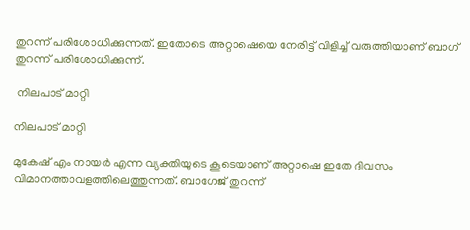തുറന്ന് പരിശോധിക്കുന്നത്. ഇതോടെ അറ്റാഷെയെ നേരിട്ട് വിളിച്ച് വരുത്തിയാണ് ബാഗ് തുറന്ന് പരിശോധിക്കുന്ന്.

 നിലപാട് മാറ്റി

നിലപാട് മാറ്റി

മുകേഷ് എം നായർ എന്ന വ്യക്തിയുടെ കൂടെയാണ് അറ്റാഷെ ഇതേ ദിവസം വിമാനത്താവളത്തിലെത്തുന്നത്. ബാഗേജ് തുറന്ന്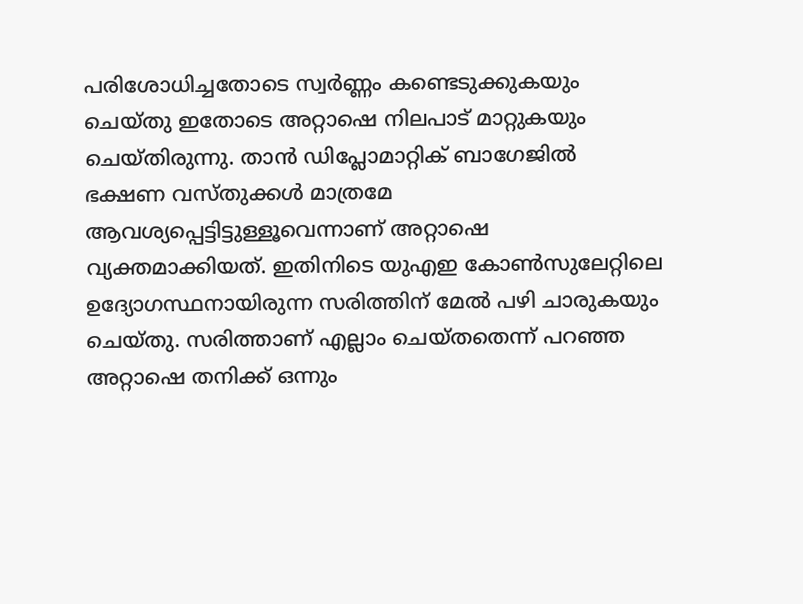പരിശോധിച്ചതോടെ സ്വർണ്ണം കണ്ടെടുക്കുകയും ചെയ്തു ഇതോടെ അറ്റാഷെ നിലപാട് മാറ്റുകയും ചെയ്തിരുന്നു. താൻ ഡിപ്ലോമാറ്റിക് ബാഗേജിൽ ഭക്ഷണ വസ്തുക്കൾ മാത്രമേ ആവശ്യപ്പെട്ടിട്ടുള്ളൂവെന്നാണ് അറ്റാഷെ വ്യക്തമാക്കിയത്. ഇതിനിടെ യുഎഇ കോൺസുലേറ്റിലെ ഉദ്യോഗസ്ഥനായിരുന്ന സരിത്തിന് മേൽ പഴി ചാരുകയും ചെയ്തു. സരിത്താണ് എല്ലാം ചെയ്തതെന്ന് പറഞ്ഞ അറ്റാഷെ തനിക്ക് ഒന്നും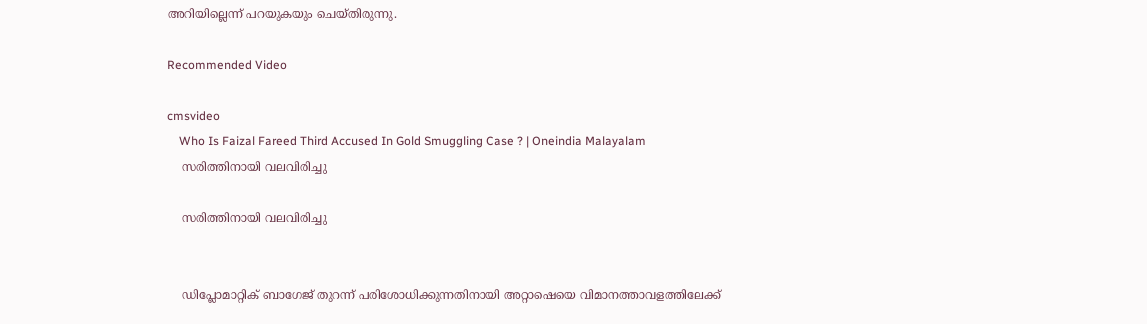അറിയില്ലെന്ന് പറയുകയും ചെയ്തിരുന്നു.

Recommended Video

cmsvideo
    Who Is Faizal Fareed Third Accused In Gold Smuggling Case ? | Oneindia Malayalam
    സരിത്തിനായി വലവിരിച്ചു

    സരിത്തിനായി വലവിരിച്ചു


    ഡിപ്ലോമാറ്റിക് ബാഗേജ് തുറന്ന് പരിശോധിക്കുന്നതിനായി അറ്റാഷെയെ വിമാനത്താവളത്തിലേക്ക്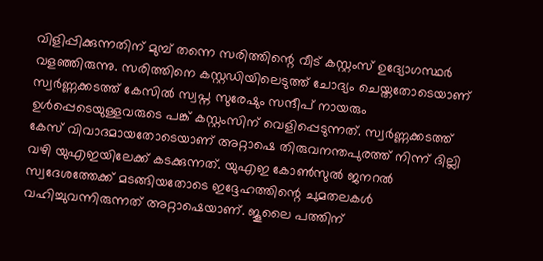വിളിപ്പിക്കുന്നതിന് മുമ്പ് തന്നെ സരിത്തിന്റെ വീട് കസ്റ്റംസ് ഉദ്യോഗസ്ഥർ വളഞ്ഞിരുന്നു. സരിത്തിനെ കസ്റ്റഡിയിലെടുത്ത് ചോദ്യം ചെയ്തതോടെയാണ് സ്വർണ്ണക്കടത്ത് കേസിൽ സ്വപ്ന സുരേഷും സന്ദീപ് നായരും ഉൾപ്പെടെയുള്ളവരുടെ പങ്ക് കസ്റ്റംസിന് വെളിപ്പെടുന്നത്. സ്വർണ്ണക്കടത്ത് കേസ് വിവാദമായതോടെയാണ് അറ്റാഷെ തിരുവനന്തപുരത്ത് നിന്ന് ദില്ലി വഴി യുഎഇയിലേക്ക് കടക്കുന്നത്. യുഎഇ കോൺസുൽ ജനറൽ സ്വദേശത്തേക്ക് മടങ്ങിയതോടെ ഇദ്ദേഹത്തിന്റെ ചുമതലകൾ വഹിച്ചുവന്നിരുന്നത് അറ്റാഷെയാണ്. ജൂലൈ പത്തിന്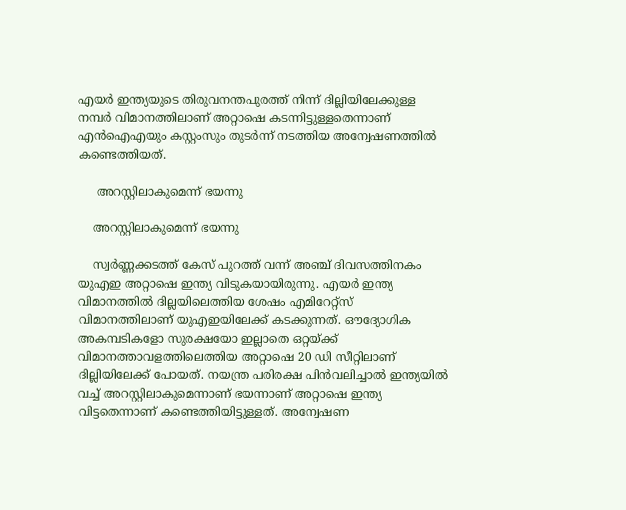എയർ ഇന്ത്യയുടെ തിരുവനന്തപുരത്ത് നിന്ന് ദില്ലിയിലേക്കുള്ള നമ്പർ വിമാനത്തിലാണ് അറ്റാഷെ കടന്നിട്ടുള്ളതെന്നാണ് എൻഐഎയും കസ്റ്റംസും തുടർന്ന് നടത്തിയ അന്വേഷണത്തിൽ കണ്ടെത്തിയത്.

     അറസ്റ്റിലാകുമെന്ന് ഭയന്നു

    അറസ്റ്റിലാകുമെന്ന് ഭയന്നു

    സ്വർണ്ണക്കടത്ത് കേസ് പുറത്ത് വന്ന് അഞ്ച് ദിവസത്തിനകം യുഎഇ അറ്റാഷെ ഇന്ത്യ വിടുകയായിരുന്നു. എയർ ഇന്ത്യ വിമാനത്തിൽ ദില്ലയിലെത്തിയ ശേഷം എമിറേറ്റ്സ് വിമാനത്തിലാണ് യുഎഇയിലേക്ക് കടക്കുന്നത്. ഔദ്യോഗിക അകമ്പടികളോ സുരക്ഷയോ ഇല്ലാതെ ഒറ്റയ്ക്ക് വിമാനത്താവളത്തിലെത്തിയ അറ്റാഷെ 20 ഡി സീറ്റിലാണ് ദില്ലിയിലേക്ക് പോയത്. നയന്ത്ര പരിരക്ഷ പിൻവലിച്ചാൽ ഇന്ത്യയിൽ വച്ച് അറസ്റ്റിലാകുമെന്നാണ് ഭയന്നാണ് അറ്റാഷെ ഇന്ത്യ വിട്ടതെന്നാണ് കണ്ടെത്തിയിട്ടുള്ളത്. അന്വേഷണ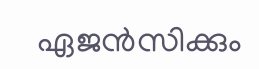ഏജൻസിക്കും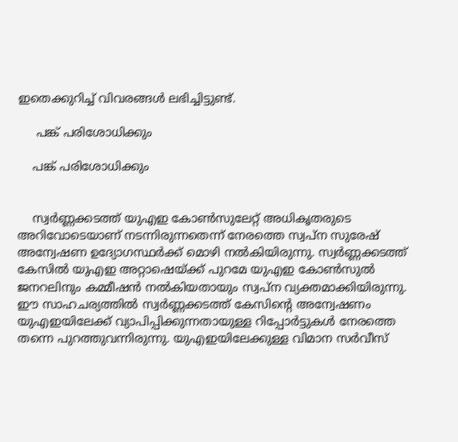ഇതെക്കുറിച്ച് വിവരങ്ങൾ ലഭിച്ചിട്ടുണ്ട്.

     പങ്ക് പരിശോധിക്കും

    പങ്ക് പരിശോധിക്കും


    സ്വർണ്ണക്കടത്ത് യുഎഇ കോൺസുലേറ്റ് അധികൃതരുടെ അറിവോടെയാണ് നടന്നിരുന്നതെന്ന് നേരത്തെ സ്വപ്ന സുരേഷ് അന്വേഷണ ഉദ്യോഗസ്ഥർക്ക് മൊഴി നൽകിയിരുന്നു. സ്വർണ്ണക്കടത്ത് കേസിൽ യുഎഇ അറ്റാഷെയ്ക്ക് പുറമേ യുഎഇ കോൺസുൽ ജനറലിനും കമ്മീഷൻ നൽകിയതായും സ്വപ്ന വ്യക്തമാക്കിയിരുന്നു. ഈ സാഹചര്യത്തിൽ സ്വർണ്ണക്കടത്ത് കേസിന്റെ അന്വേഷണം യുഎഇയിലേക്ക് വ്യാപിപ്പിക്കുന്നതായുള്ള റിപ്പോർട്ടുകൾ നേരത്തെ തന്നെ പുറത്തുവന്നിരുന്നു. യുഎഇയിലേക്കുള്ള വിമാന സർവീസ്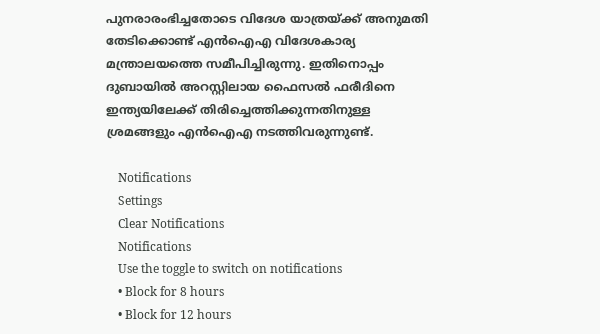പുനരാരംഭിച്ചതോടെ വിദേശ യാത്രയ്ക്ക് അനുമതി തേടിക്കൊണ്ട് എൻഐഎ വിദേശകാര്യ മന്ത്രാലയത്തെ സമീപിച്ചിരുന്നു. ഇതിനൊപ്പം ദുബായിൽ അറസ്റ്റിലായ ഫൈസൽ ഫരീദിനെ ഇന്ത്യയിലേക്ക് തിരിച്ചെത്തിക്കുന്നതിനുള്ള ശ്രമങ്ങളും എൻഐഎ നടത്തിവരുന്നുണ്ട്.

    Notifications
    Settings
    Clear Notifications
    Notifications
    Use the toggle to switch on notifications
    • Block for 8 hours
    • Block for 12 hours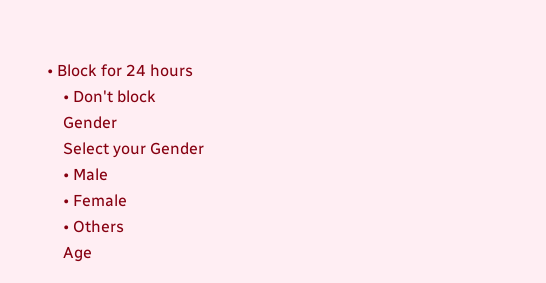• Block for 24 hours
    • Don't block
    Gender
    Select your Gender
    • Male
    • Female
    • Others
    Age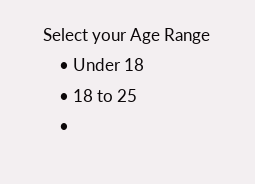Select your Age Range
    • Under 18
    • 18 to 25
    •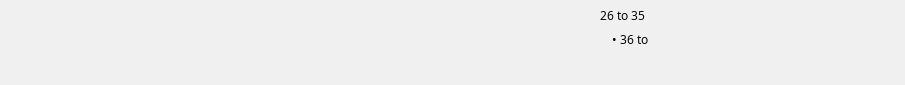26 to 35
    • 36 to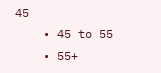45
    • 45 to 55
    • 55+